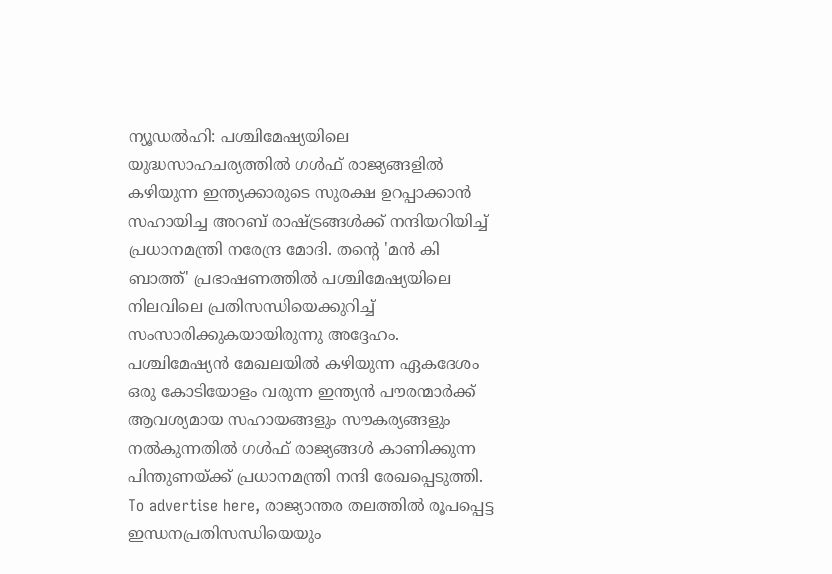ന്യൂഡൽഹി: പശ്ചിമേഷ്യയിലെ യുദ്ധസാഹചര്യത്തിൽ ഗൾഫ് രാജ്യങ്ങളിൽ കഴിയുന്ന ഇന്ത്യക്കാരുടെ സുരക്ഷ ഉറപ്പാക്കാൻ സഹായിച്ച അറബ് രാഷ്ട്രങ്ങൾക്ക് നന്ദിയറിയിച്ച് പ്രധാനമന്ത്രി നരേന്ദ്ര മോദി. തന്റെ 'മൻ കി ബാത്ത്' പ്രഭാഷണത്തിൽ പശ്ചിമേഷ്യയിലെ നിലവിലെ പ്രതിസന്ധിയെക്കുറിച്ച് സംസാരിക്കുകയായിരുന്നു അദ്ദേഹം. പശ്ചിമേഷ്യൻ മേഖലയിൽ കഴിയുന്ന ഏകദേശം ഒരു കോടിയോളം വരുന്ന ഇന്ത്യൻ പൗരന്മാർക്ക് ആവശ്യമായ സഹായങ്ങളും സൗകര്യങ്ങളും നൽകുന്നതിൽ ഗൾഫ് രാജ്യങ്ങൾ കാണിക്കുന്ന പിന്തുണയ്ക്ക് പ്രധാനമന്ത്രി നന്ദി രേഖപ്പെടുത്തി. To advertise here, രാജ്യാന്തര തലത്തിൽ രൂപപ്പെട്ട ഇന്ധനപ്രതിസന്ധിയെയും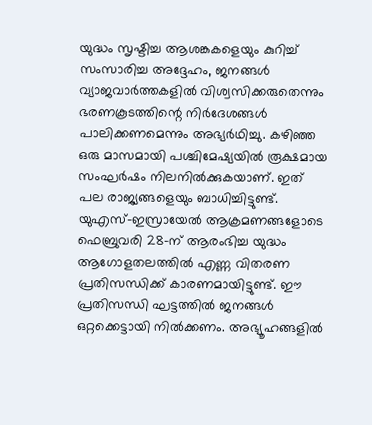യുദ്ധം സൃഷ്ടിച്ച ആശങ്കകളെയും കുറിച്ച് സംസാരിച്ച അദ്ദേഹം, ജനങ്ങൾ വ്യാജവാർത്തകളിൽ വിശ്വസിക്കരുതെന്നും ഭരണകൂടത്തിന്റെ നിർദേശങ്ങൾ പാലിക്കണമെന്നും അഭ്യർഥിച്ചു. കഴിഞ്ഞ ഒരു മാസമായി പശ്ചിമേഷ്യയിൽ രൂക്ഷമായ സംഘർഷം നിലനിൽക്കുകയാണ്. ഇത് പല രാജ്യങ്ങളെയും ബാധിച്ചിട്ടുണ്ട്. യുഎസ്-ഇസ്രായേൽ ആക്രമണങ്ങളോടെ ഫെബ്രുവരി 28-ന് ആരംഭിച്ച യുദ്ധം ആഗോളതലത്തിൽ എണ്ണ വിതരണ പ്രതിസന്ധിക്ക് കാരണമായിട്ടുണ്ട്. ഈ പ്രതിസന്ധി ഘട്ടത്തിൽ ജനങ്ങൾ ഒറ്റക്കെട്ടായി നിൽക്കണം. അഭ്യൂഹങ്ങളിൽ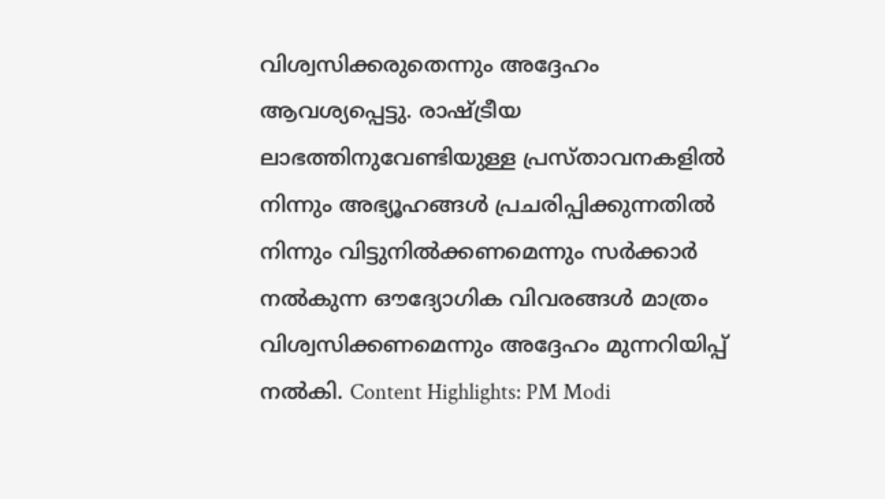വിശ്വസിക്കരുതെന്നും അദ്ദേഹം ആവശ്യപ്പെട്ടു. രാഷ്ട്രീയ ലാഭത്തിനുവേണ്ടിയുള്ള പ്രസ്താവനകളിൽ നിന്നും അഭ്യൂഹങ്ങൾ പ്രചരിപ്പിക്കുന്നതിൽ നിന്നും വിട്ടുനിൽക്കണമെന്നും സർക്കാർ നൽകുന്ന ഔദ്യോഗിക വിവരങ്ങൾ മാത്രം വിശ്വസിക്കണമെന്നും അദ്ദേഹം മുന്നറിയിപ്പ് നൽകി. Content Highlights: PM Modi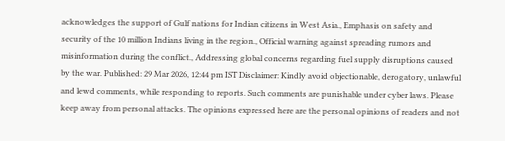acknowledges the support of Gulf nations for Indian citizens in West Asia., Emphasis on safety and security of the 10 million Indians living in the region., Official warning against spreading rumors and misinformation during the conflict., Addressing global concerns regarding fuel supply disruptions caused by the war. Published: 29 Mar 2026, 12:44 pm IST Disclaimer: Kindly avoid objectionable, derogatory, unlawful and lewd comments, while responding to reports. Such comments are punishable under cyber laws. Please keep away from personal attacks. The opinions expressed here are the personal opinions of readers and not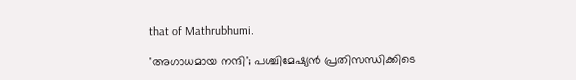that of Mathrubhumi.

'അഗാധമായ നന്ദി'; പശ്ചിമേഷ്യൻ പ്രതിസന്ധിക്കിടെ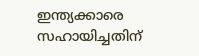ഇന്ത്യക്കാരെ സഹായിച്ചതിന്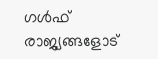ഗൾഫ് രാജ്യങ്ങളോട്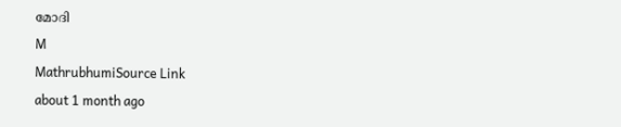മോദി
M
MathrubhumiSource Link
about 1 month ago